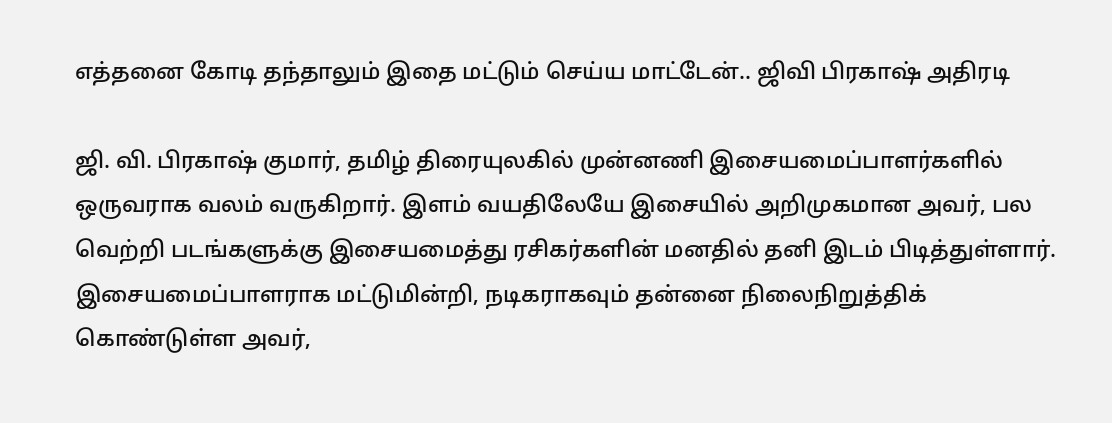எத்தனை கோடி தந்தாலும் இதை மட்டும் செய்ய மாட்டேன்.. ஜிவி பிரகாஷ் அதிரடி

ஜி. வி. பிரகாஷ் குமார், தமிழ் திரையுலகில் முன்னணி இசையமைப்பாளர்களில் ஒருவராக வலம் வருகிறார். இளம் வயதிலேயே இசையில் அறிமுகமான அவர், பல வெற்றி படங்களுக்கு இசையமைத்து ரசிகர்களின் மனதில் தனி இடம் பிடித்துள்ளார். இசையமைப்பாளராக மட்டுமின்றி, நடிகராகவும் தன்னை நிலைநிறுத்திக் கொண்டுள்ள அவர்,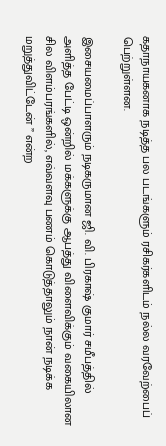கதாநாயகனாக நடித்த பல படங்களும் ரசிகர்களிடம் நல்ல வரவேற்பைப் பெற்றுள்ளன.

இசையமைப்பாளரும் நடிகருமான ஜி. வி. பிரகாஷ் குமார் சமீபத்தில் அளித்த பேட்டி ஒன்றில் மக்களுக்கு ஆபத்து விளைவிக்கும் வகையிலான சில விளம்பரங்களில், எவ்வளவு பணம் கொடுத்தாலும் நான் நடிக்க மறுத்துவிட்டேன் ” என்ற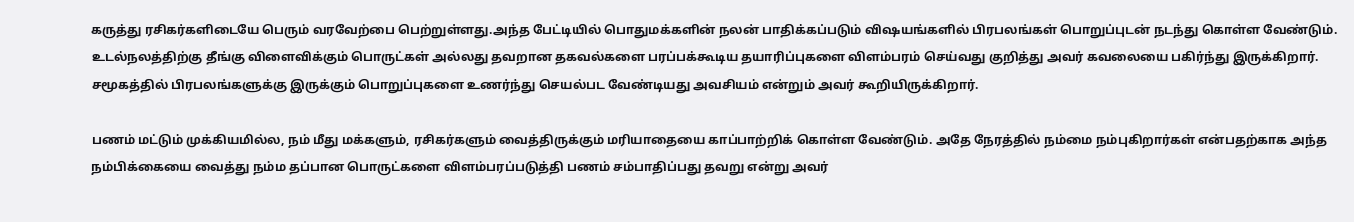கருத்து ரசிகர்களிடையே பெரும் வரவேற்பை பெற்றுள்ளது.அந்த பேட்டியில் பொதுமக்களின் நலன் பாதிக்கப்படும் விஷயங்களில் பிரபலங்கள் பொறுப்புடன் நடந்து கொள்ள வேண்டும். உடல்நலத்திற்கு தீங்கு விளைவிக்கும் பொருட்கள் அல்லது தவறான தகவல்களை பரப்பக்கூடிய தயாரிப்புகளை விளம்பரம் செய்வது குறித்து அவர் கவலையை பகிர்ந்து இருக்கிறார். சமூகத்தில் பிரபலங்களுக்கு இருக்கும் பொறுப்புகளை உணர்ந்து செயல்பட வேண்டியது அவசியம் என்றும் அவர் கூறியிருக்கிறார்.

பணம் மட்டும் முக்கியமில்ல, நம் மீது மக்களும், ரசிகர்களும் வைத்திருக்கும் மரியாதையை காப்பாற்றிக் கொள்ள வேண்டும். அதே நேரத்தில் நம்மை நம்புகிறார்கள் என்பதற்காக அந்த நம்பிக்கையை வைத்து நம்ம தப்பான பொருட்களை விளம்பரப்படுத்தி பணம் சம்பாதிப்பது தவறு என்று அவர்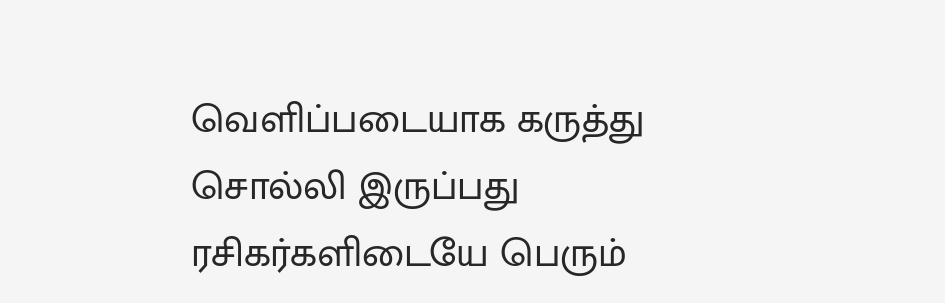வெளிப்படையாக கருத்து சொல்லி இருப்பது ரசிகர்களிடையே பெரும்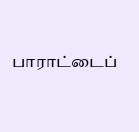பாராட்டைப்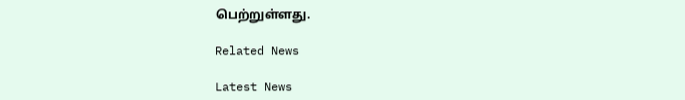பெற்றுள்ளது.

Related News

Latest News